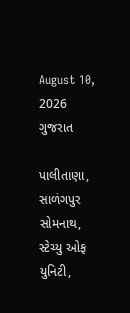August 10, 2026
ગુજરાત

પાલીતાણા, સાળંગપુર  સોમનાથ, સ્‍ટેચ્‍યુ ઓફ યુનિટી,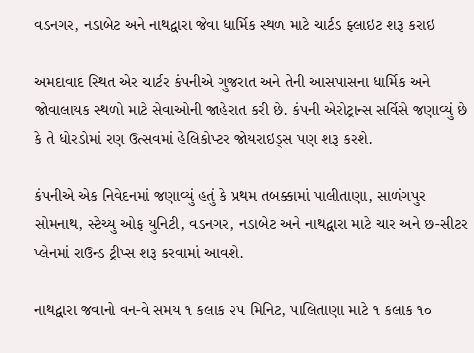વડનગર, નડાબેટ અને નાથદ્વારા જેવા ધાર્મિક સ્થળ માટે ચાર્ટડ ફ્લાઇટ શરૂ કરાઇ

અમદાવાદ સ્‍થિત એર ચાર્ટર કંપનીએ ગુજરાત અને તેની આસપાસના ધાર્મિક અને  જોવાલાયક સ્‍થળો માટે સેવાઓની જાહેરાત કરી છે. કંપની એરોટ્રાન્‍સ સર્વિસે જણાવ્‍યું છે કે તે ધોરડોમાં રણ ઉત્‍સવમાં હેલિકોપ્‍ટર જોયરાઇડ્‍સ પણ શરૂ કરશે.

કંપનીએ એક નિવેદનમાં જણાવ્‍યું હતું કે પ્રથમ તબક્કામાં પાલીતાણા, સાળંગપુર  સોમનાથ, સ્‍ટેચ્‍યુ ઓફ યુનિટી, વડનગર, નડાબેટ અને નાથદ્વારા માટે ચાર અને છ-સીટર પ્‍લેનમાં રાઉન્‍ડ ટ્રીપ્‍સ શરૂ કરવામાં આવશે.

નાથદ્વારા જવાનો વન-વે સમય ૧ કલાક ૨૫ મિનિટ, પાલિતાણા માટે ૧ કલાક ૧૦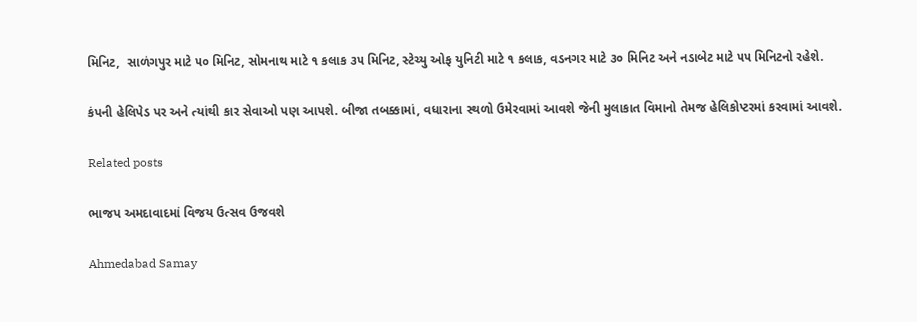મિનિટ,  સાળંગપુર માટે ૫૦ મિનિટ, સોમનાથ માટે ૧ કલાક ૩૫ મિનિટ, સ્‍ટેચ્‍યુ ઓફ યુનિટી માટે ૧ કલાક, વડનગર માટે ૩૦ મિનિટ અને નડાબેટ માટે ૫૫ મિનિટનો રહેશે.

કંપની હેલિપેડ પર અને ત્‍યાંથી કાર સેવાઓ પણ આપશે. બીજા તબક્કામાં, વધારાના સ્‍થળો ઉમેરવામાં આવશે જેની મુલાકાત વિમાનો તેમજ હેલિકોપ્‍ટરમાં કરવામાં આવશે.

Related posts

ભાજપ અમદાવાદમાં વિજય ઉત્‍સવ ઉજવશે

Ahmedabad Samay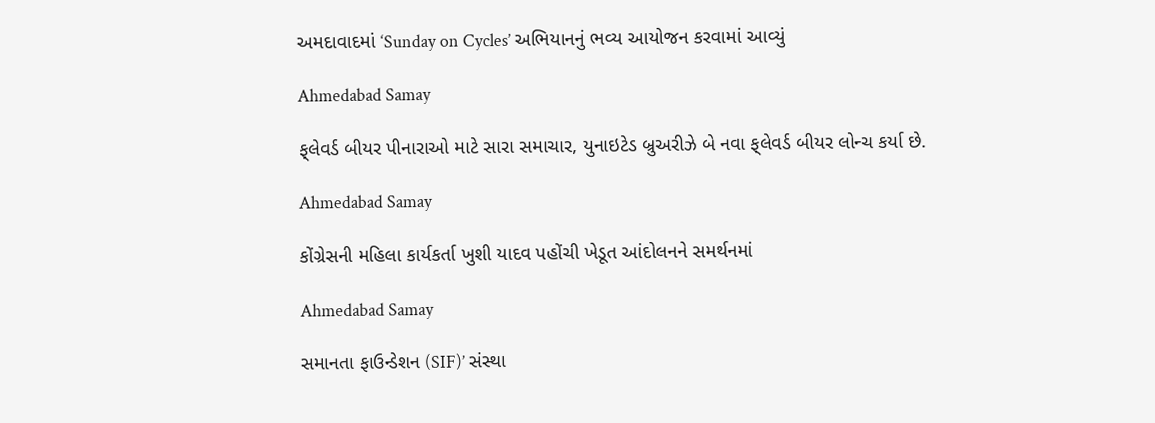અમદાવાદમાં ‘Sunday on Cycles’ અભિયાનનું ભવ્ય આયોજન કરવામાં આવ્યું

Ahmedabad Samay

ફ્‌લેવર્ડ બીયર પીનારાઓ માટે સારા સમાચાર, યુનાઇટેડ બ્રુઅરીઝે બે નવા ફ્‌લેવર્ડ બીયર લોન્‍ચ કર્યા છે.

Ahmedabad Samay

કોંગ્રેસની મહિલા કાર્યકર્તા ખુશી યાદવ પહોંચી ખેડૂત આંદોલનને સમર્થનમાં

Ahmedabad Samay

સમાનતા ફાઉન્ડેશન (SIF)’ સંસ્થા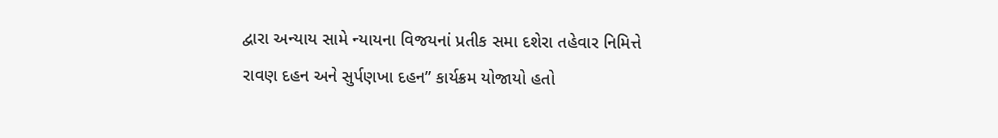દ્વારા અન્યાય સામે ન્યાયના વિજયનાં પ્રતીક સમા દશેરા તહેવાર નિમિત્તે રાવણ દહન અને સુર્પણખા દહન” કાર્યક્રમ યોજાયો હતો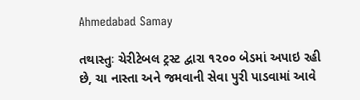Ahmedabad Samay

તથાસ્તુઃ ચેરીટેબલ ટ્રસ્ટ દ્વારા ૧૨૦૦ બેડમાં અપાઇ રહી છે, ચા નાસ્તા અને જમવાની સેવા પુરી પાડવામાં આવે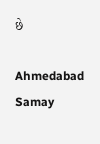છે

Ahmedabad Samay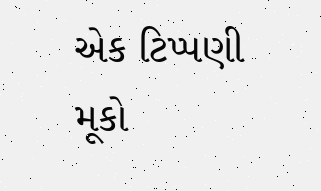એક ટિપ્પણી મૂકો